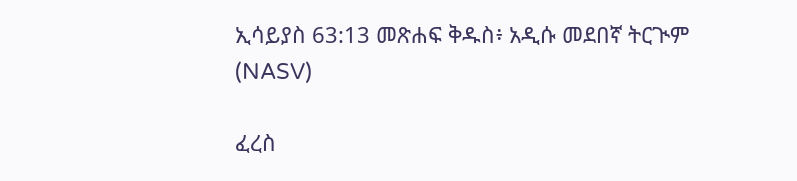ኢሳይያስ 63:13 መጽሐፍ ቅዱስ፥ አዲሱ መደበኛ ትርጒም (NASV)

ፈረስ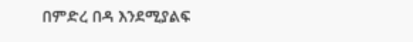በምድረ በዳ እንደሚያልፍ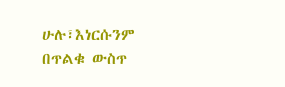ሁሉ፣እነርሱንም በጥልቁ ውስጥ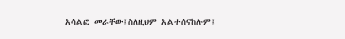አሳልፎ መራቸው፤ስለዚህም አልተሰናከሉም፤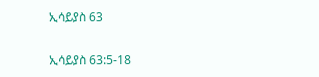ኢሳይያስ 63

ኢሳይያስ 63:5-18